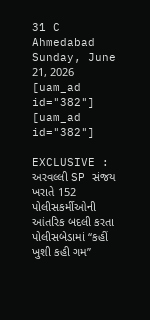31 C
Ahmedabad
Sunday, June 21, 2026
[uam_ad id="382"]
[uam_ad id="382"]

EXCLUSIVE : અરવલ્લી SP સંજય ખરાતે 152 પોલીસકર્મીઓની આંતરિક બદલી કરતા પોલીસબેડામાં “કહીં ખુશી કહી ગમ”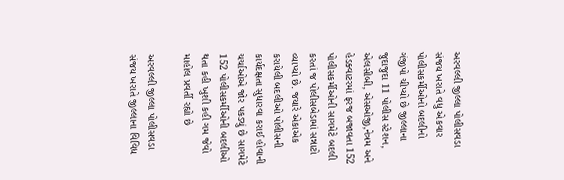અરવલ્લી જીલ્લા પોલીસવડા સંજય ખરાતે વધુ એકવાર પોલીસકર્મીઓનો બદલીનો ગંજીપો ચીપ્યો છે જીલ્લાના જુદાજુદા 11 પોલીસ સ્ટેશન, એલસીબી, એસઓજી,નેત્રમ અને હેડક્વાટરમાં ફરજ બજાવતા 152 પોલીસકર્મીઓની સાગમેટે બદલી કરતાં જ પોલીસબેડામાં સન્નાટો વ્યાપ્યો છે. જયારે એકાએક કરાયેલી બદલીઓ પોલીસની કાર્યદક્ષતા સુધારવા કરાઈ હોવાની ચર્ચાઓએ જોર પકડ્યું છે સાગમેટે 152 પોલીસકર્મીઓની બદલીઓ થતા કહી ખુશી કહી ગમ જેવો માહોલ પ્રવર્તી રહ્યો છે

અરવલ્લી જીલ્લા પોલીસવડા સંજય ખરાતે જીલ્લાના વિવિધ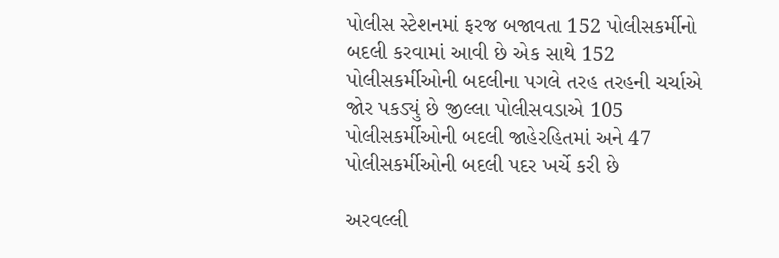પોલીસ સ્ટેશનમાં ફરજ બજાવતા 152 પોલીસકર્મીનો બદલી કરવામાં આવી છે એક સાથે 152 પોલીસકર્મીઓની બદલીના પગલે તરહ તરહની ચર્ચાએ જોર પકડ્યું છે જીલ્લા પોલીસવડાએ 105 પોલીસકર્મીઓની બદલી જાહેરહિતમાં અને 47 પોલીસકર્મીઓની બદલી પદર ખર્ચે કરી છે

અરવલ્લી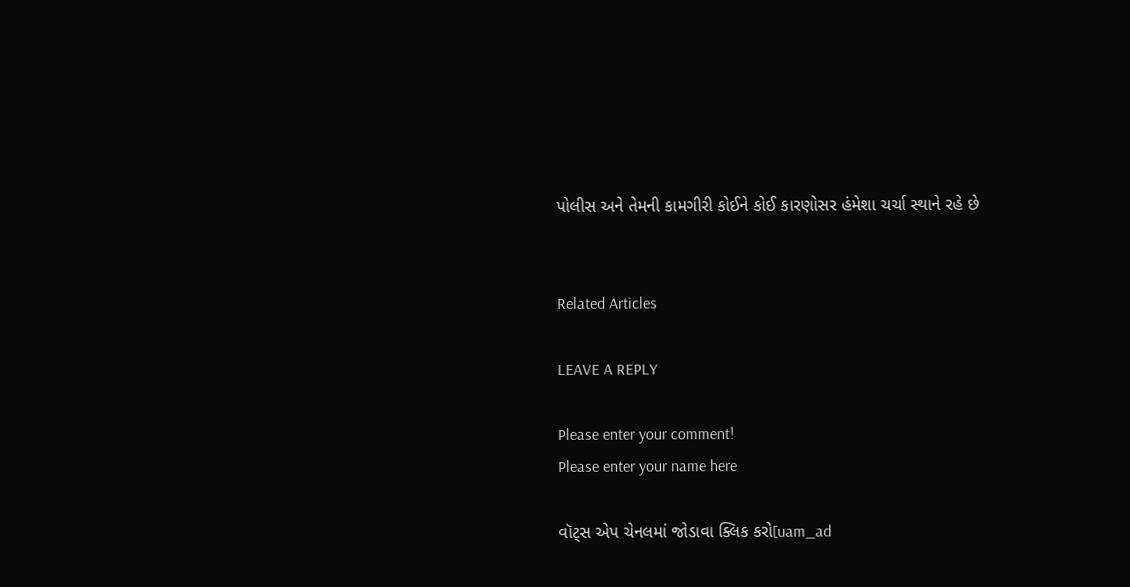પોલીસ અને તેમની કામગીરી કોઈને કોઈ કારણોસર હંમેશા ચર્ચા સ્થાને રહે છે


Related Articles

LEAVE A REPLY

Please enter your comment!
Please enter your name here

વૉટ્સ એપ ચેનલમાં જોડાવા ક્લિક કરો[uam_ad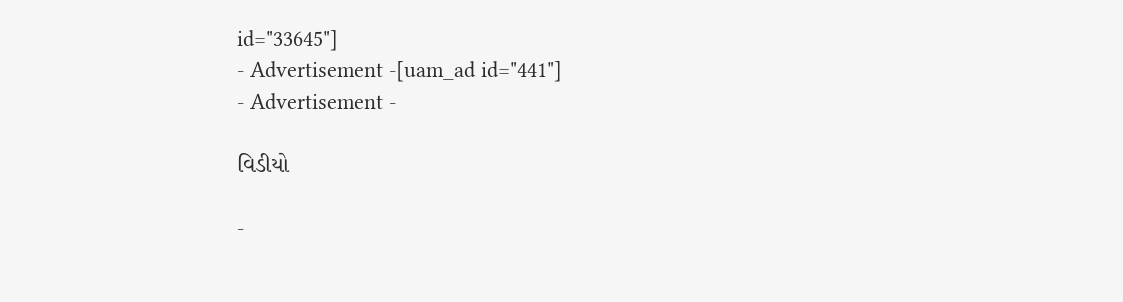id="33645"]
- Advertisement -[uam_ad id="441"]
- Advertisement -

વિડીયો

-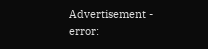Advertisement -
error: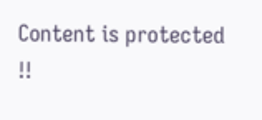Content is protected !!